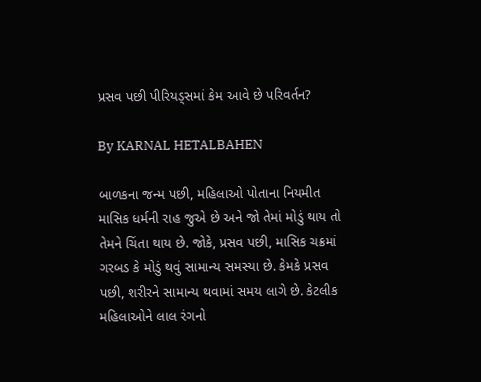પ્રસવ પછી પીરિયડ્સમાં કેમ આવે છે પરિવર્તન?

By KARNAL HETALBAHEN

બાળકના જન્મ પછી, મહિલાઓ પોતાના નિયમીત માસિક ધર્મની રાહ જુએ છે અને જો તેમાં મોડું થાય તો તેમને ચિંતા થાય છે. જોકે, પ્રસવ પછી, માસિક ચક્રમાં ગરબડ કે મોડું થવું સામાન્ય સમસ્યા છે. કેમકે પ્રસવ પછી, શરીરને સામાન્ય થવામાં સમય લાગે છે. કેટલીક મહિલાઓને લાલ રંગનો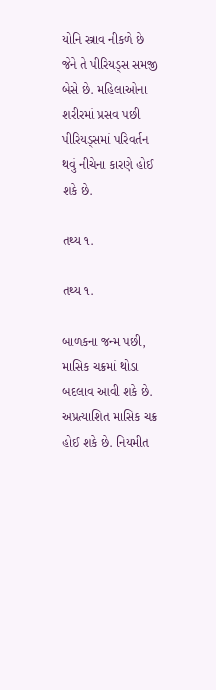યોનિ સ્ત્રાવ નીકળે છે જેને તે પીરિયડ્સ સમજી બેસે છે. મહિલાઓના શરીરમાં પ્રસવ પછી પીરિયડ્સમાં પરિવર્તન થવું નીચેના કારણે હોઈ શકે છે.

તથ્ય ૧.

તથ્ય ૧.

બાળકના જન્મ પછી, માસિક ચક્રમાં થોડા બદલાવ આવી શકે છે. અપ્રત્યાશિત માસિક ચક્ર હોઈ શકે છે. નિયમીત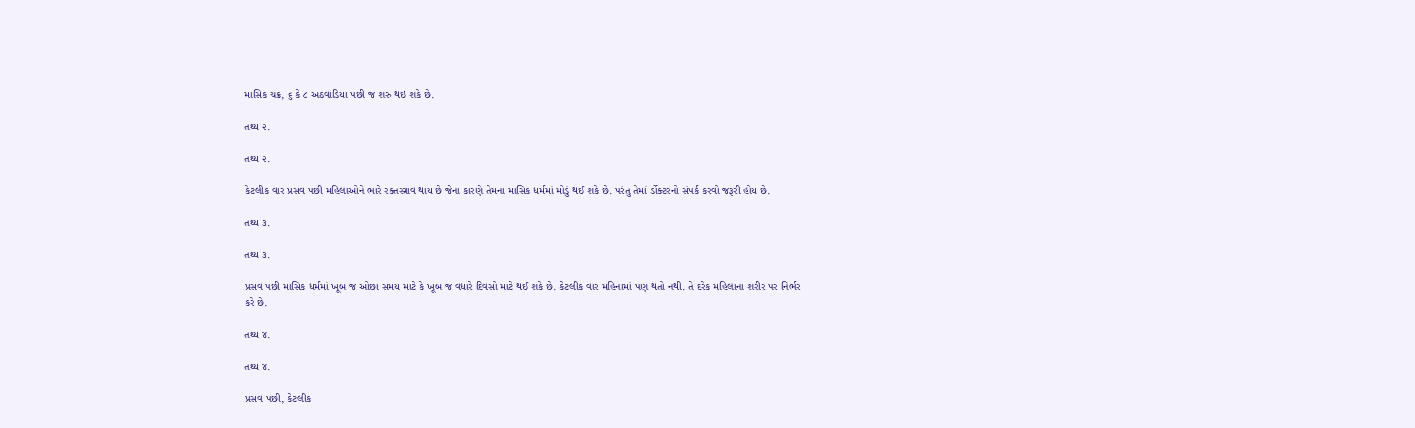માસિક ચક્ર, ૬ કે ૮ અઠવાડિયા પછી જ શરુ થઇ શકે છે.

તથ્ય ૨.

તથ્ય ૨.

કેટલીક વાર પ્રસવ પછી મહિલાઓને ભારે રક્તસ્ત્રાવ થાય છે જેના કારણે તેમના માસિક ધર્મમાં મોડું થઈ શકે છે. પરંતુ તેમાં ર્ડોક્ટરનો સંપર્ક કરવો જરૂરી હોય છે.

તથ્ય ૩.

તથ્ય ૩.

પ્રસવ પછી માસિક ધર્મમાં ખૂબ જ ઓછા સમય માટે કે ખૂબ જ વધારે દિવસો માટે થઈ શકે છે. કેટલીક વાર મહિનામાં પણ થતો નથી. તે દરેક મહિલાના શરીર પર નિર્ભર કરે છે.

તથ્ય ૪.

તથ્ય ૪.

પ્રસવ પછી, કેટલીક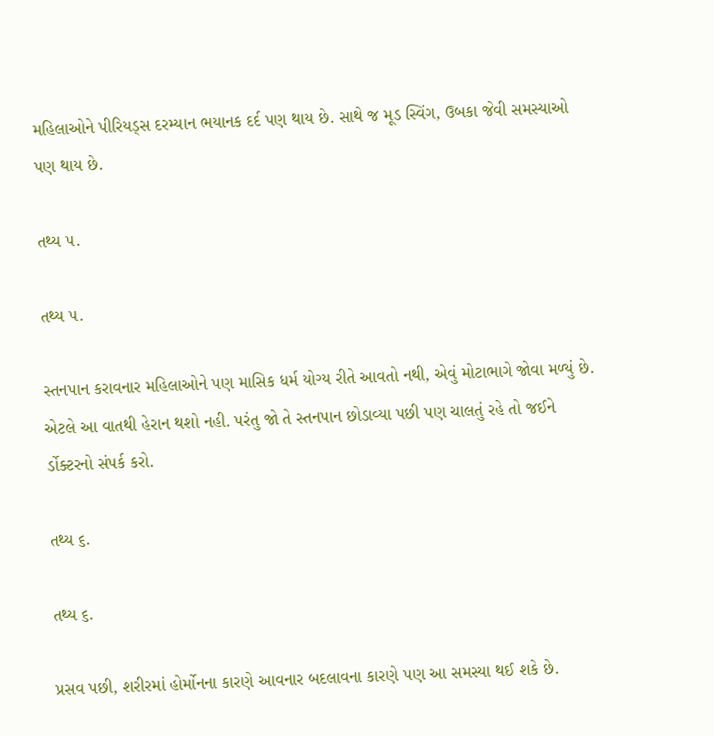મહિલાઓને પીરિયડ્સ દરમ્યાન ભયાનક દર્દ પણ થાય છે. સાથે જ મૂડ સ્વિંગ, ઉબકા જેવી સમસ્યાઓ પણ થાય છે.

તથ્ય ૫.

તથ્ય ૫.

સ્તનપાન કરાવનાર મહિલાઓને પણ માસિક ધર્મ યોગ્ય રીતે આવતો નથી, એવું મોટાભાગે જોવા મળ્યું છે. એટલે આ વાતથી હેરાન થશો નહી. પરંતુ જો તે સ્તનપાન છોડાવ્યા પછી પણ ચાલતું રહે તો જઈને ર્ડોક્ટરનો સંપર્ક કરો.

તથ્ય ૬.

તથ્ય ૬.

પ્રસવ પછી, શરીરમાં હોર્મોનના કારણે આવનાર બદલાવના કારણે પણ આ સમસ્યા થઈ શકે છે.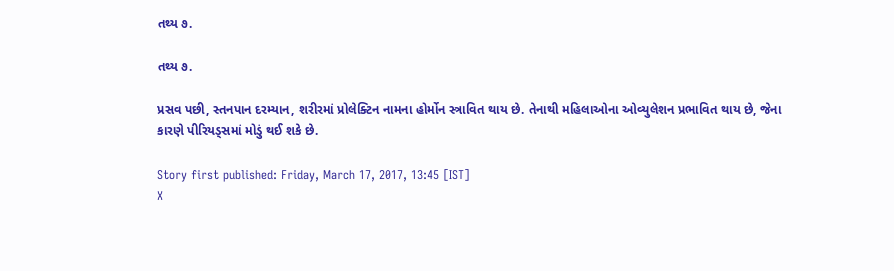તથ્ય ૭.

તથ્ય ૭.

પ્રસવ પછી, સ્તનપાન દરમ્યાન, શરીરમાં પ્રોલેક્ટિન નામના હોર્મોન સ્ત્રાવિત થાય છે. તેનાથી મહિલાઓના ઓવ્યુલેશન પ્રભાવિત થાય છે, જેના કારણે પીરિયડ્સમાં મોડું થઈ શકે છે.

Story first published: Friday, March 17, 2017, 13:45 [IST]
X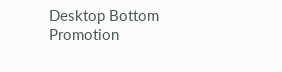Desktop Bottom Promotion